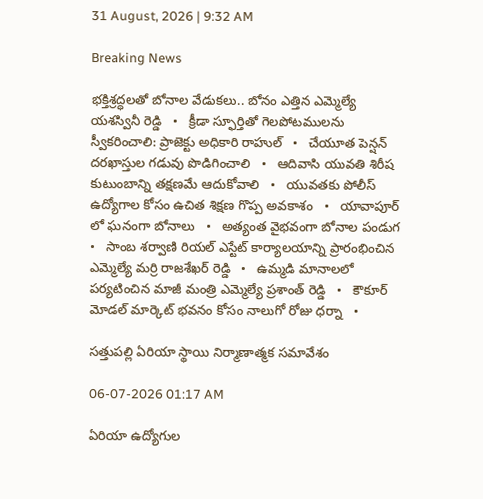31 August, 2026 | 9:32 AM

Breaking News

భక్తిశ్రద్ధలతో బోనాల వేడుకలు.. బోనం ఎత్తిన ఎమ్మెల్యే యశస్వినీ రెడ్డి   •   క్రీడా స్ఫూర్తితో గెలపోటములను స్వీకరించాలి: ప్రాజెక్టు అధికారి రాహుల్   •   చేయూత పెన్షన్ దరఖాస్తుల గడువు పొడిగించాలి   •   ఆదివాసి యువతి శిరీష కుటుంబాన్ని తక్షణమే ఆదుకోవాలి   •   యువతకు పోలీస్ ఉద్యోగాల కోసం ఉచిత శిక్షణ గొప్ప అవకాశం   •   యావాపూర్ లో ఘనంగా బోనాలు   •   అత్యంత వైభవంగా బోనాల పండుగ   •   సాంబ శర్వాణి రియల్ ఎస్టేట్ కార్యాలయాన్ని ప్రారంభించిన ఎమ్మెల్యే మర్రి రాజశేఖర్ రెడ్డి   •   ఉమ్మడి మానాలలో పర్యటించిన మాజీ మంత్రి ఎమ్మెల్యే ప్రశాంత్ రెడ్డి   •   కౌకూర్ మోడల్ మార్కెట్ భవనం కోసం నాలుగో రోజు ధర్నా   •

సత్తుపల్లి ఏరియా స్థాయి నిర్మాణాత్మక సమావేశం

06-07-2026 01:17 AM

ఏరియా ఉద్యోగుల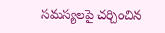సమస్యలపై చర్చించిన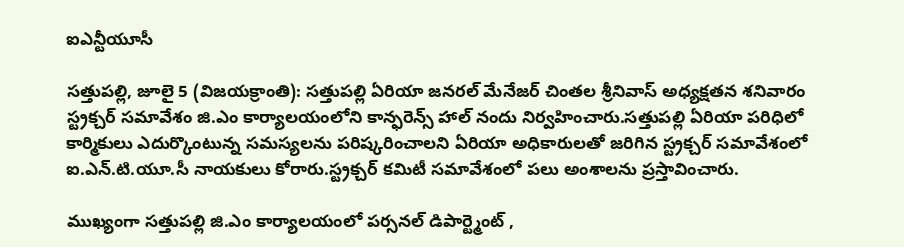ఐఎన్టీయూసీ

సత్తుపల్లి, జూలై 5 (విజయక్రాంతి): సత్తుపల్లి ఏరియా జనరల్ మేనేజర్ చింతల శ్రీనివాస్ అధ్యక్షతన శనివారం స్ట్రక్చర్ సమావేశం జి.ఎం కార్యాలయంలోని కాన్ఫరెన్స్ హాల్ నందు నిర్వహించారు.సత్తుపల్లి ఏరియా పరిధిలో కార్మికులు ఎదుర్కొంటున్న సమస్యలను పరిష్కరించాలని ఏరియా అధికారులతో జరిగిన స్ట్రక్చర్ సమావేశంలో ఐ.ఎన్.టి.యూ.సీ నాయకులు కోరారు.స్ట్రక్చర్ కమిటీ సమావేశంలో పలు అంశాలను ప్రస్తావించారు.

ముఖ్యంగా సత్తుపల్లి జి.ఎం కార్యాలయంలో పర్సనల్ డిపార్ట్మెంట్ ,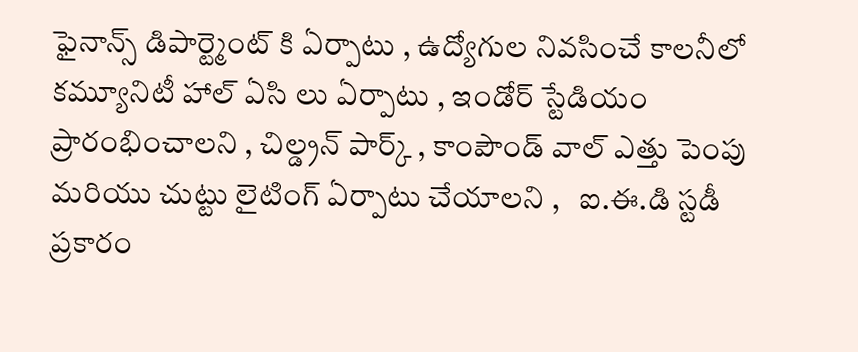ఫైనాన్స్ డిపార్ట్మెంట్ కి ఏర్పాటు , ఉద్యోగుల నివసించే కాలనీలో  కమ్యూనిటీ హాల్ ఏసి లు ఏర్పాటు , ఇండోర్ స్టేడియం ప్రారంభించాలని , చిల్డ్రన్ పార్క్ , కాంపౌండ్ వాల్ ఎత్తు పెంపు మరియు చుట్టు లైటింగ్ ఏర్పాటు చేయాలని ,   ఐ.ఈ.డి స్టడీ ప్రకారం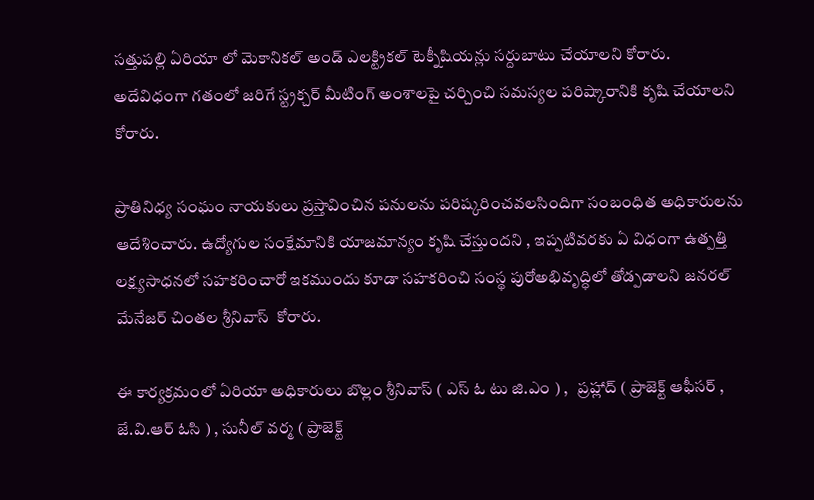సత్తుపల్లి ఏరియా లో మెకానికల్ అండ్ ఎలక్ట్రికల్ టెక్నీషియన్లు సర్దుబాటు చేయాలని కోరారు. అదేవిధంగా గతంలో జరిగే స్ట్రక్చర్ మీటింగ్ అంశాలపై చర్చించి సమస్యల పరిష్కారానికి కృషి చేయాలని కోరారు.

ప్రాతినిధ్య సంఘం నాయకులు ప్రస్తావించిన పనులను పరిష్కరించవలసిందిగా సంబంధిత అధికారులను ఆదేశించారు. ఉద్యోగుల సంక్షేమానికి యాజమాన్యం కృషి చేస్తుందని , ఇప్పటివరకు ఏ విధంగా ఉత్పత్తి లక్ష్యసాధనలో సహకరించారో ఇకముందు కూడా సహకరించి సంస్థ పురోఅభివృద్ధిలో తోడ్పడాలని జనరల్ మేనేజర్ చింతల శ్రీనివాస్  కోరారు.

ఈ కార్యక్రమంలో ఏరియా అధికారులు బొల్లం శ్రీనివాస్ ( ఎస్ ఓ టు జి.ఎం ) ,   ప్రహ్లాద్ ( ప్రాజెక్ట్ ఆఫీసర్ , జే.వి.ఆర్ ఓసి ) , సునీల్ వర్మ ( ప్రాజెక్ట్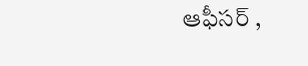ఆఫీసర్ ,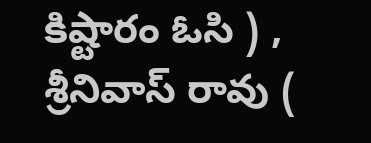కిష్టారం ఓసి ) , శ్రీనివాస్ రావు (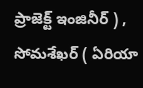ప్రాజెక్ట్ ఇంజినీర్ ) , సోమశేఖర్ ( ఏరియా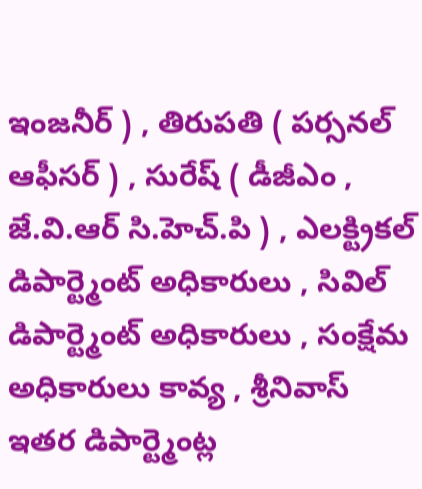ఇంజనీర్ ) , తిరుపతి ( పర్సనల్ ఆఫీసర్ ) , సురేష్ ( డీజీఎం , జే.వి.ఆర్ సి.హెచ్.పి ) , ఎలక్ట్రికల్ డిపార్ట్మెంట్ అధికారులు , సివిల్ డిపార్ట్మెంట్ అధికారులు , సంక్షేమ అధికారులు కావ్య , శ్రీనివాస్ ఇతర డిపార్ట్మెంట్ల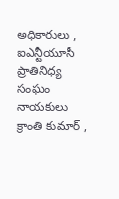అధికారులు ,  ఐఎన్టీయూసీ ప్రాతినిధ్య సంఘం నాయకులు క్రాంతి కుమార్ ,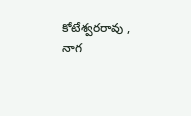కోటేశ్వరరావు , నాగ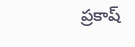ప్రకాష్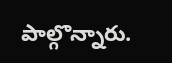పాల్గొన్నారు.